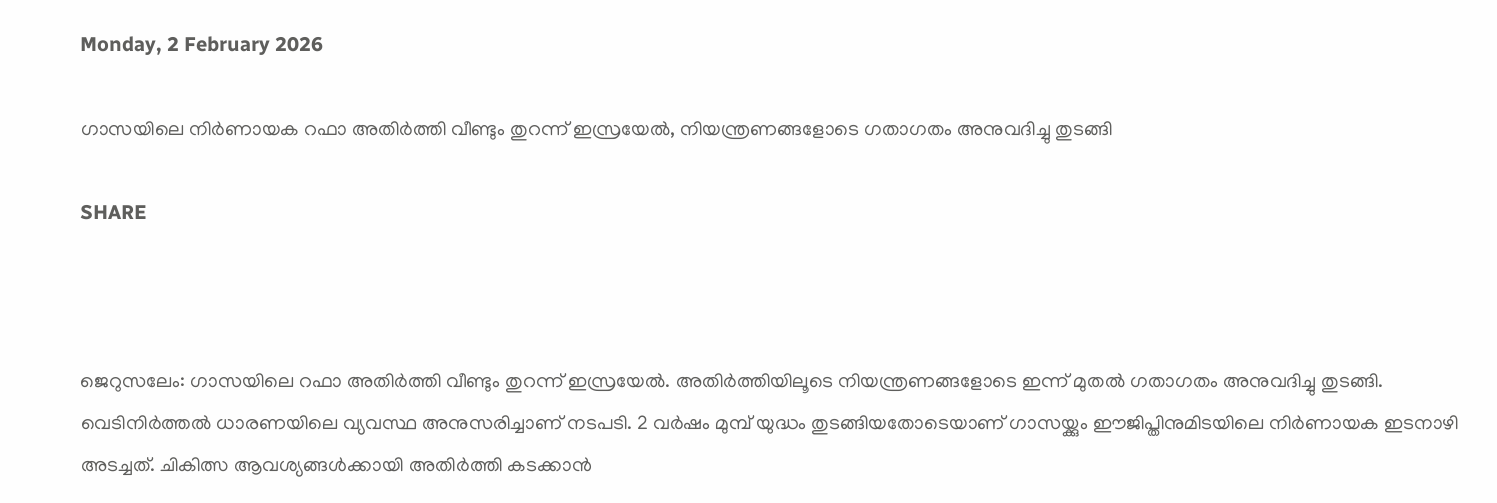Monday, 2 February 2026

ഗാസയിലെ നിർണായക റഫാ അതിർത്തി വീണ്ടും തുറന്ന് ഇസ്രയേൽ, നിയന്ത്രണങ്ങളോടെ ഗതാഗതം അനുവദിച്ചു തുടങ്ങി

SHARE



ജെറുസലേം: ഗാസയിലെ റഫാ അതിർത്തി വീണ്ടും തുറന്ന് ഇസ്രയേൽ. അതിർത്തിയിലൂടെ നിയന്ത്രണങ്ങളോടെ ഇന്ന് മുതൽ ഗതാഗതം അനുവദിച്ചു തുടങ്ങി. വെടിനി‌ർത്തൽ ധാരണയിലെ വ്യവസ്ഥ അനുസരിച്ചാണ് നടപടി. 2 വർഷം മുമ്പ് യുദ്ധം തുടങ്ങിയതോടെയാണ് ഗാസയ്ക്കും ഈജിപ്തിനുമിടയിലെ നിർണായക ഇടനാഴി അടച്ചത്. ചികിത്സ ആവശ്യങ്ങൾക്കായി അതിർത്തി കടക്കാൻ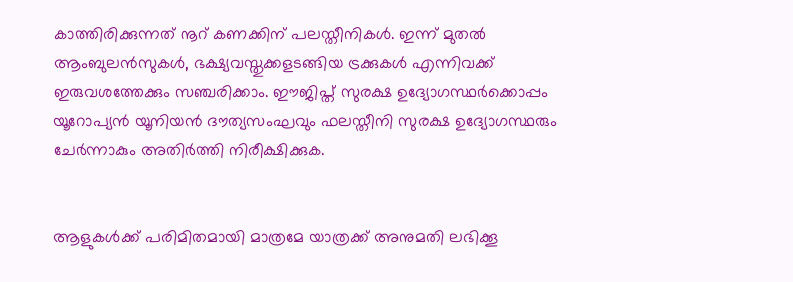കാത്തിരിക്കുന്നത് നൂറ് കണക്കിന് പലസ്തീനികൾ. ഇന്ന് മുതൽ ആംബുലൻസുകൾ, ഭക്ഷ്യവസ്തുക്കളടങ്ങിയ ട്രക്കുകൾ എന്നിവക്ക് ഇരുവശത്തേക്കും സഞ്ചരിക്കാം. ഈജിപ്ത് സുരക്ഷ ഉദ്യോഗസ്ഥർക്കൊപ്പം യൂറോപ്യൻ യൂനിയൻ ദൗത്യസംഘവും ഫലസ്തീനി സുരക്ഷ ഉദ്യോഗസ്ഥരും ചേർന്നാകും അതിർത്തി നിരീക്ഷിക്കുക.


ആളുകൾക്ക് പരിമിതമായി മാത്രമേ യാത്രക്ക് അനുമതി ലഭിക്കൂ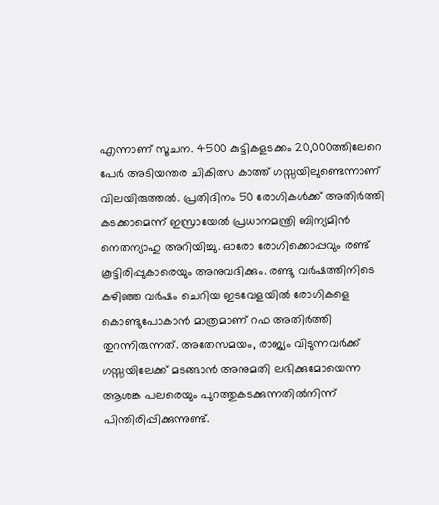എന്നാണ് സൂചന. 4500 കുട്ടികളടക്കം 20,000ത്തിലേറെ പേർ അടിയന്തര ചികിത്സ കാത്ത് ഗസ്സയിലുണ്ടെന്നാണ് വിലയിരുത്തൽ. പ്രതിദിനം 50 രോഗികൾക്ക് അതിർത്തി കടക്കാമെന്ന് ഇസ്രായേൽ പ്രധാനമന്ത്രി ബിന്യമിൻ നെതന്യാഹു അറിയിച്ചു. ഓരോ രോഗിക്കൊപ്പവും രണ്ട് കൂട്ടിരിപ്പുകാരെയും അനുവദിക്കും. രണ്ടു വർഷത്തിനിടെ കഴിഞ്ഞ വർഷം ചെറിയ ഇടവേളയിൽ രോഗികളെ കൊണ്ടുപോകാൻ മാത്രമാണ് റഫ അതിർത്തി തുറന്നിരുന്നത്. അതേസമയം, രാജ്യം വിടുന്നവർക്ക് ഗസ്സയിലേക്ക് മടങ്ങാൻ അനുമതി ലഭിക്കുമോയെന്ന ആശങ്ക പലരെയും പുറത്തുകടക്കുന്നതിൽനിന്ന് പിന്തിരിപ്പിക്കുന്നുണ്ട്.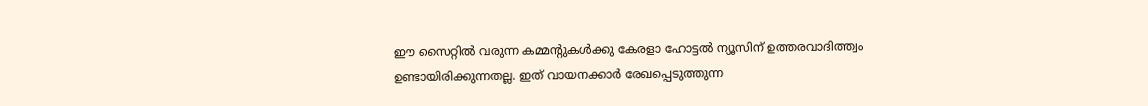ഈ സൈറ്റിൽ വരുന്ന കമ്മന്റുകൾക്കു കേരളാ ഹോട്ടൽ ന്യൂസിന് ഉത്തരവാദിത്ത്വം ഉണ്ടായിരിക്കുന്നതല്ല. ഇത് വായനക്കാർ രേഖപ്പെടുത്തുന്ന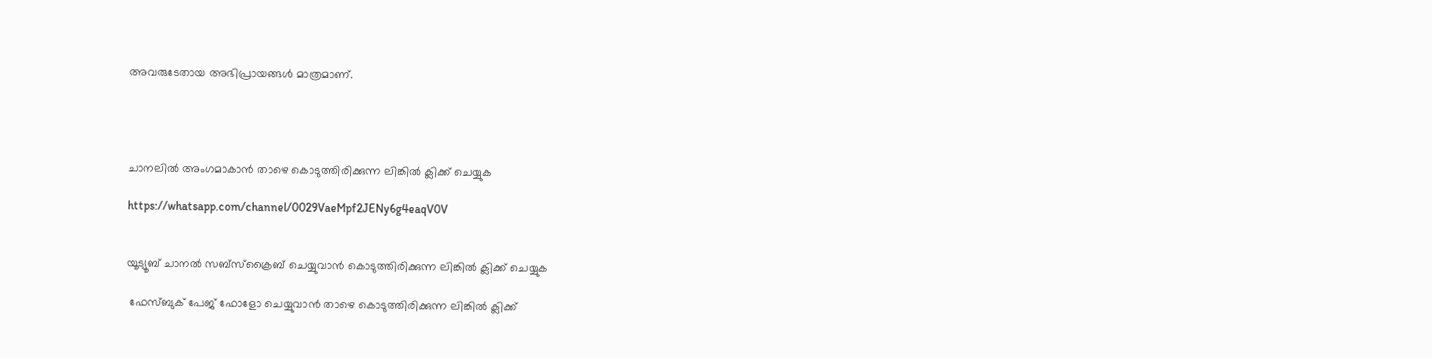അവരുടേതായ അഭിപ്രായങ്ങൾ മാത്രമാണ്.




ചാനലിൽ അംഗമാകാൻ താഴെ കൊടുത്തിരിക്കുന്ന ലിങ്കിൽ ക്ലിക്ക് ചെയ്യുക

https://whatsapp.com/channel/0029VaeMpf2JENy6g4eaqV0V


യൂട്യൂബ് ചാനൽ സബ്സ്ക്രൈബ് ചെയ്യുവാൻ കൊടുത്തിരിക്കുന്ന ലിങ്കിൽ ക്ലിക്ക് ചെയ്യുക

 ഫേസ്ബുക് പേജ് ഫോളോ ചെയ്യുവാൻ താഴെ കൊടുത്തിരിക്കുന്ന ലിങ്കിൽ ക്ലിക്ക്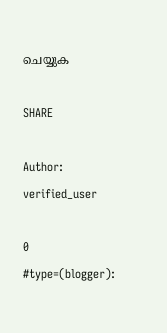ചെയ്യുക

SHARE

Author: verified_user

0 #type=(blogger):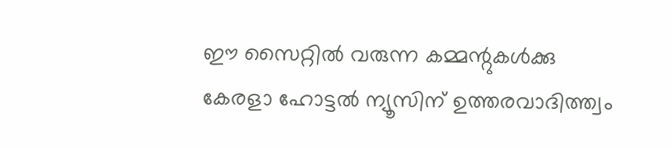ഈ സൈറ്റിൽ വരുന്ന കമ്മന്റുകൾക്കു കേരളാ ഹോട്ടൽ ന്യൂസിന് ഉത്തരവാദിത്ത്വം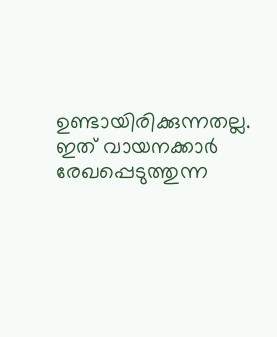ഉണ്ടായിരിക്കുന്നതല്ല. ഇത് വായനക്കാർ രേഖപ്പെടുത്തുന്ന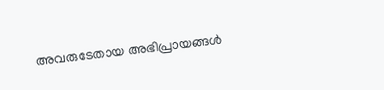അവരുടേതായ അഭിപ്രായങ്ങൾ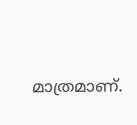മാത്രമാണ്.